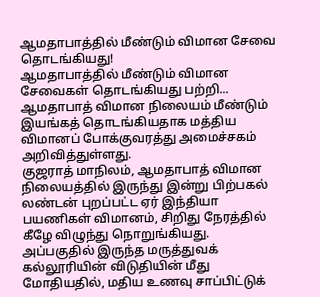ஆமதாபாத்தில் மீண்டும் விமான சேவை தொடங்கியது!
ஆமதாபாத்தில் மீண்டும் விமான சேவைகள் தொடங்கியது பற்றி...
ஆமதாபாத் விமான நிலையம் மீண்டும் இயங்கத் தொடங்கியதாக மத்திய விமானப் போக்குவரத்து அமைச்சகம் அறிவித்துள்ளது.
குஜராத் மாநிலம், ஆமதாபாத் விமான நிலையத்தில் இருந்து இன்று பிற்பகல் லண்டன் புறப்பட்ட ஏர் இந்தியா பயணிகள் விமானம், சிறிது நேரத்தில் கீழே விழுந்து நொறுங்கியது.
அப்பகுதில் இருந்த மருத்துவக் கல்லூரியின் விடுதியின் மீது மோதியதில், மதிய உணவு சாப்பிட்டுக்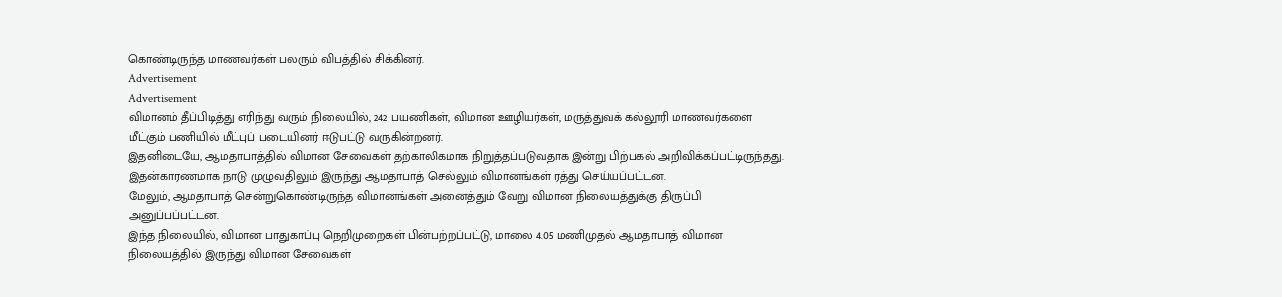கொண்டிருந்த மாணவர்கள் பலரும் விபத்தில் சிக்கினர்.
Advertisement
Advertisement
விமானம் தீப்பிடித்து எரிந்து வரும் நிலையில், 242 பயணிகள், விமான ஊழியர்கள், மருத்துவக் கல்லூரி மாணவர்களை மீட்கும் பணியில் மீட்புப் படையினர் ஈடுபட்டு வருகின்றனர்.
இதனிடையே, ஆமதாபாத்தில் விமான சேவைகள் தற்காலிகமாக நிறுத்தப்படுவதாக இன்று பிற்பகல் அறிவிக்கப்பட்டிருந்தது. இதன்காரணமாக நாடு முழுவதிலும் இருந்து ஆமதாபாத் செல்லும் விமானங்கள் ரத்து செய்யப்பட்டன.
மேலும், ஆமதாபாத் சென்றுகொண்டிருந்த விமானங்கள் அனைத்தும் வேறு விமான நிலையத்துக்கு திருப்பி அனுப்பப்பட்டன.
இந்த நிலையில், விமான பாதுகாப்பு நெறிமுறைகள் பின்பற்றப்பட்டு, மாலை 4.05 மணிமுதல் ஆமதாபாத் விமான நிலையத்தில் இருந்து விமான சேவைகள்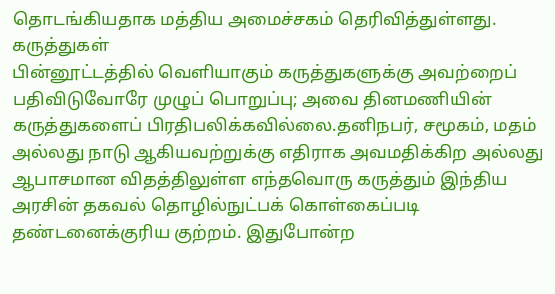தொடங்கியதாக மத்திய அமைச்சகம் தெரிவித்துள்ளது.
கருத்துகள்
பின்னூட்டத்தில் வெளியாகும் கருத்துகளுக்கு அவற்றைப் பதிவிடுவோரே முழுப் பொறுப்பு; அவை தினமணியின் கருத்துகளைப் பிரதிபலிக்கவில்லை.தனிநபர், சமூகம், மதம் அல்லது நாடு ஆகியவற்றுக்கு எதிராக அவமதிக்கிற அல்லது ஆபாசமான விதத்திலுள்ள எந்தவொரு கருத்தும் இந்திய அரசின் தகவல் தொழில்நுட்பக் கொள்கைப்படி தண்டனைக்குரிய குற்றம். இதுபோன்ற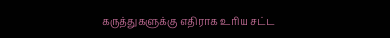கருத்துகளுக்கு எதிராக உரிய சட்ட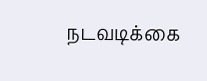நடவடிக்கை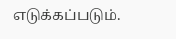எடுக்கப்படும்.